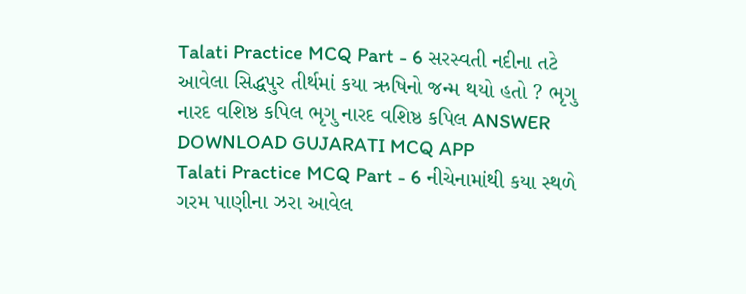Talati Practice MCQ Part - 6 સરસ્વતી નદીના તટે આવેલા સિદ્ધપુર તીર્થમાં કયા ઋષિનો જન્મ થયો હતો ? ભૃગુ નારદ વશિષ્ઠ કપિલ ભૃગુ નારદ વશિષ્ઠ કપિલ ANSWER DOWNLOAD GUJARATI MCQ APP
Talati Practice MCQ Part - 6 નીચેનામાંથી કયા સ્થળે ગરમ પાણીના ઝરા આવેલ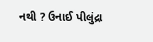નથી ? ઉનાઈ પીલુંદ્રા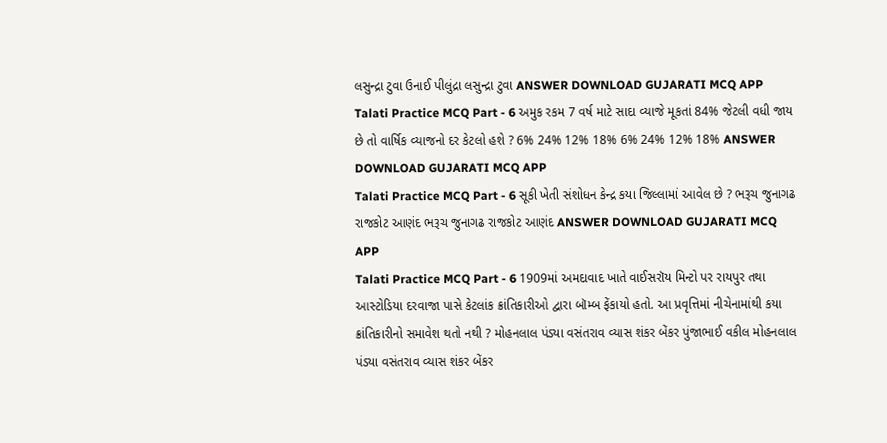લસુન્દ્રા ટુવા ઉનાઈ પીલુંદ્રા લસુન્દ્રા ટુવા ANSWER DOWNLOAD GUJARATI MCQ APP
Talati Practice MCQ Part - 6 અમુક રકમ 7 વર્ષ માટે સાદા વ્યાજે મૂકતાં 84% જેટલી વધી જાય છે તો વાર્ષિક વ્યાજનો દર કેટલો હશે ? 6% 24% 12% 18% 6% 24% 12% 18% ANSWER DOWNLOAD GUJARATI MCQ APP
Talati Practice MCQ Part - 6 સૂકી ખેતી સંશોધન કેન્દ્ર કયા જિલ્લામાં આવેલ છે ? ભરૂચ જુનાગઢ રાજકોટ આણંદ ભરૂચ જુનાગઢ રાજકોટ આણંદ ANSWER DOWNLOAD GUJARATI MCQ APP
Talati Practice MCQ Part - 6 1909માં અમદાવાદ ખાતે વાઈસરૉય મિન્ટો પર રાયપુર તથા આસ્ટોડિયા દરવાજા પાસે કેટલાંક ક્રાંતિકારીઓ દ્વારા બૉમ્બ ફેંકાયો હતો. આ પ્રવૃત્તિમાં નીચેનામાંથી કયા ક્રાંતિકારીનો સમાવેશ થતો નથી ? મોહનલાલ પંડ્યા વસંતરાવ વ્યાસ શંકર બેંકર પુંજાભાઈ વકીલ મોહનલાલ પંડ્યા વસંતરાવ વ્યાસ શંકર બેંકર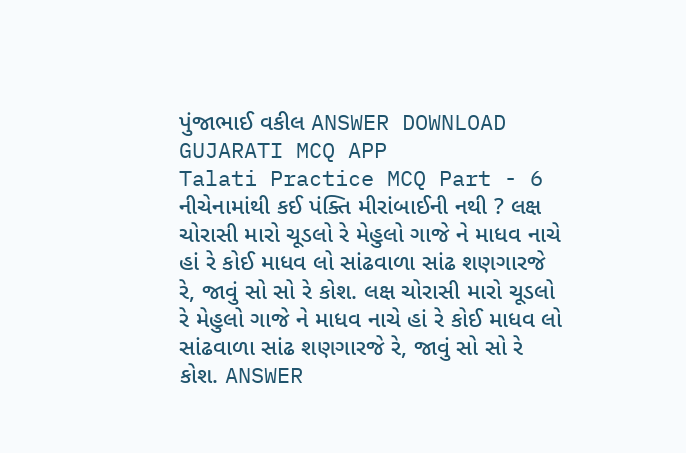પુંજાભાઈ વકીલ ANSWER DOWNLOAD GUJARATI MCQ APP
Talati Practice MCQ Part - 6 નીચેનામાંથી કઈ પંક્તિ મીરાંબાઈની નથી ? લક્ષ ચોરાસી મારો ચૂડલો રે મેહુલો ગાજે ને માધવ નાચે હાં રે કોઈ માધવ લો સાંઢવાળા સાંઢ શણગારજે રે, જાવું સો સો રે કોશ. લક્ષ ચોરાસી મારો ચૂડલો રે મેહુલો ગાજે ને માધવ નાચે હાં રે કોઈ માધવ લો સાંઢવાળા સાંઢ શણગારજે રે, જાવું સો સો રે કોશ. ANSWER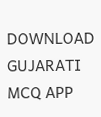DOWNLOAD GUJARATI MCQ APP